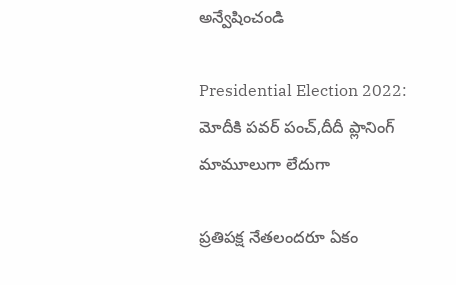అన్వేషించండి

Presidential Election 2022: మోదీకి పవర్ పంచ్,దీదీ ప్లానింగ్ మామూలుగా లేదుగా

ప్రతిపక్ష నేతలందరూ ఏకం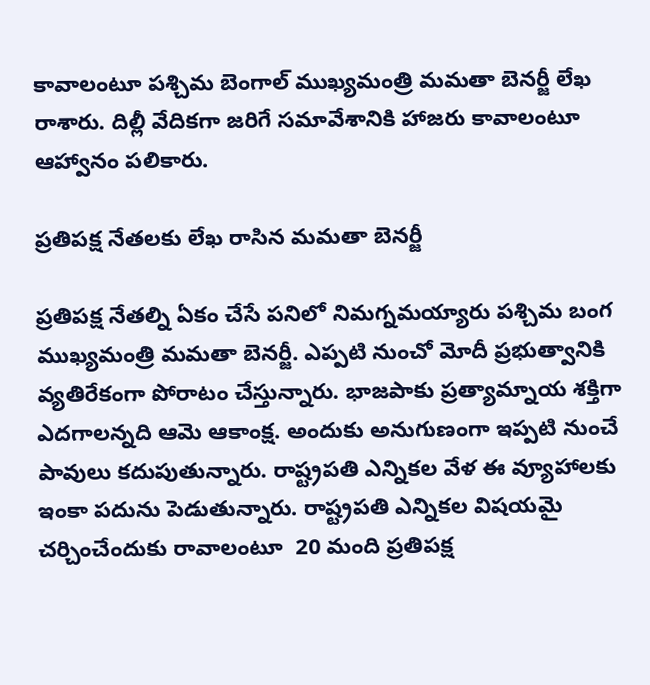కావాలంటూ పశ్చిమ బెంగాల్ ముఖ్యమంత్రి మమతా బెనర్జీ లేఖ రాశారు. దిల్లీ వేదికగా జరిగే సమావేశానికి హాజరు కావాలంటూ ఆహ్వానం పలికారు.

ప్రతిపక్ష నేతలకు లేఖ రాసిన మమతా బెనర్జీ

ప్రతిపక్ష నేతల్ని ఏకం చేసే పనిలో నిమగ్నమయ్యారు పశ్చిమ బంగ ముఖ్యమంత్రి మమతా బెనర్జీ. ఎప్పటి నుంచో మోదీ ప్రభుత్వానికి వ్యతిరేకంగా పోరాటం చేస్తున్నారు. భాజపాకు ప్రత్యామ్నాయ శక్తిగా ఎదగాలన్నది ఆమె ఆకాంక్ష. అందుకు అనుగుణంగా ఇప్పటి నుంచే పావులు కదుపుతున్నారు. రాష్ట్రపతి ఎన్నికల వేళ ఈ వ్యూహాలకు ఇంకా పదును పెడుతున్నారు. రాష్ట్రపతి ఎన్నికల విషయమై చర్చించేందుకు రావాలంటూ  20 మంది ప్రతిపక్ష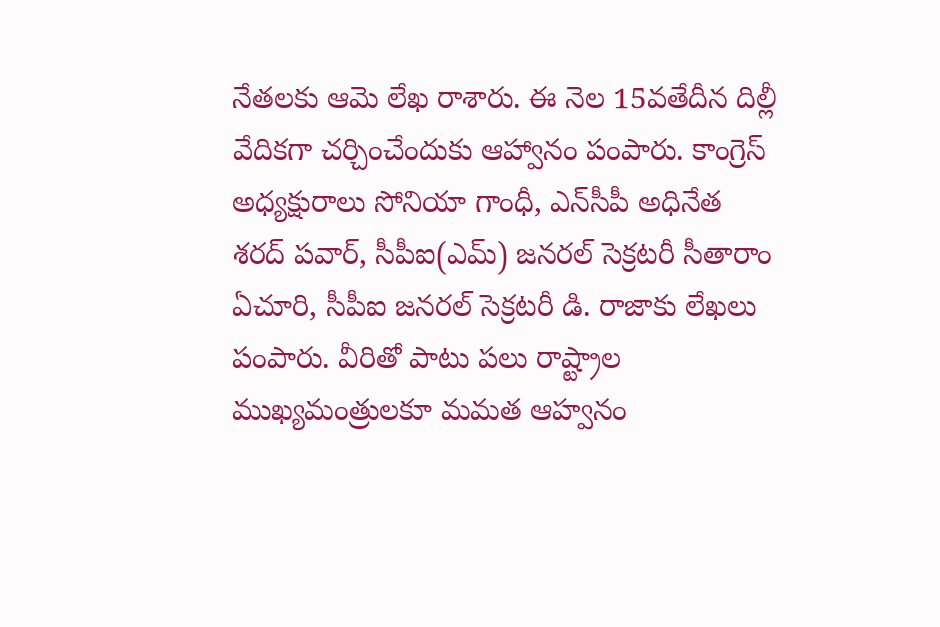నేతలకు ఆమె లేఖ రాశారు. ఈ నెల 15వతేదీన దిల్లీ వేదికగా చర్చించేందుకు ఆహ్వానం పంపారు. కాంగ్రెస్ అధ్యక్షురాలు సోనియా గాంధీ, ఎన్‌సీపీ అధినేత శరద్ పవార్, సీపీఐ(ఎమ్) జనరల్ సెక్రటరీ సీతారాం ఏచూరి, సీపీఐ జనరల్ సెక్రటరీ డి. రాజాకు లేఖలు పంపారు. వీరితో పాటు పలు రాష్ట్రాల ముఖ్యమంత్రులకూ మమత ఆహ్వనం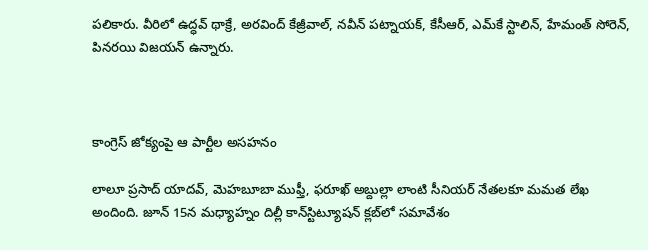పలికారు. వీరిలో ఉద్ధవ్ థాక్రే, అరవింద్ కేజ్రీవాల్, నవీన్ పట్నాయక్, కేసీఆర్, ఎమ్‌కే స్టాలిన్, హేమంత్ సోరెన్, పినరయి విజయన్ ఉన్నారు.



కాంగ్రెస్ జోక్యంపై ఆ పార్టీల అసహనం

లాలూ ప్రసాద్ యాదవ్, మెహబూబా ముఫ్తీ, ఫరూఖ్ అబ్దుల్లా లాంటి సీనియర్ నేతలకూ మమత లేఖ అందింది. జూన్ 15న మధ్యాహ్నం దిల్లీ కాన్‌స్టిట్యూషన్ క్లబ్‌లో సమావేశం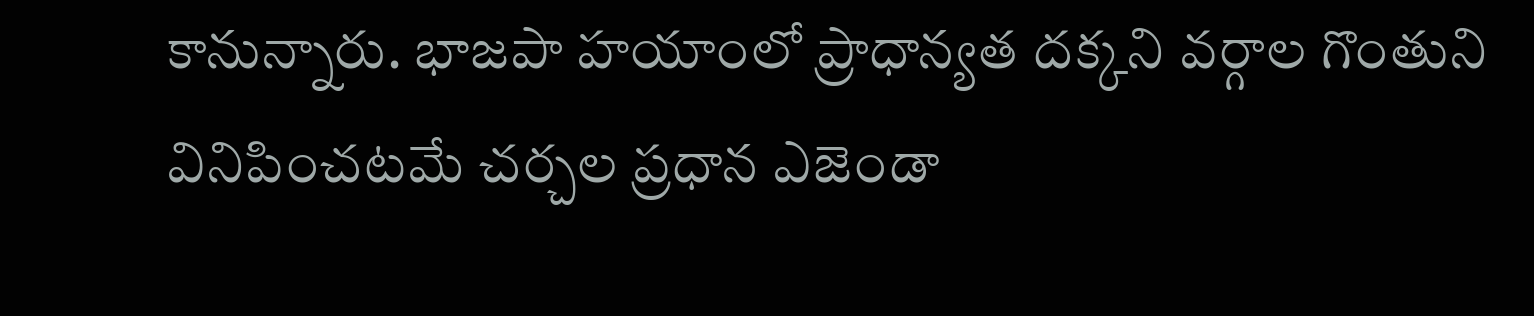కానున్నారు. భాజపా హయాంలో ప్రాధాన్యత దక్కని వర్గాల గొంతుని వినిపించటమే చర్చల ప్రధాన ఎజెండా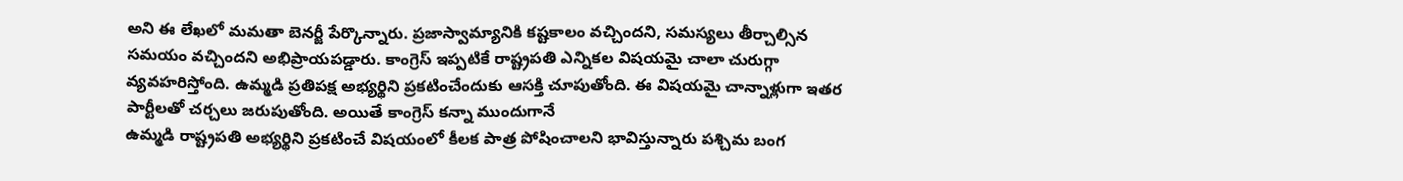అని ఈ లేఖలో మమతా బెనర్జీ పేర్కొన్నారు. ప్రజాస్వామ్యానికి కష్టకాలం వచ్చిందని, సమస్యలు తీర్చాల్సిన సమయం వచ్చిందని అభిప్రాయపడ్డారు. కాంగ్రెస్ ఇప్పటికే రాష్ట్రపతి ఎన్నికల విషయమై చాలా చురుగ్గా వ్యవహరిస్తోంది. ఉమ్మడి ప్రతిపక్ష అభ్యర్థిని ప్రకటించేందుకు ఆసక్తి చూపుతోంది. ఈ విషయమై చాన్నాళ్లుగా ఇతర పార్టీలతో చర్చలు జరుపుతోంది. అయితే కాంగ్రెస్ కన్నా ముందుగానే
ఉమ్మడి రాష్ట్రపతి అభ్యర్థిని ప్రకటించే విషయంలో కీలక పాత్ర పోషించాలని భావిస్తున్నారు పశ్చిమ బంగ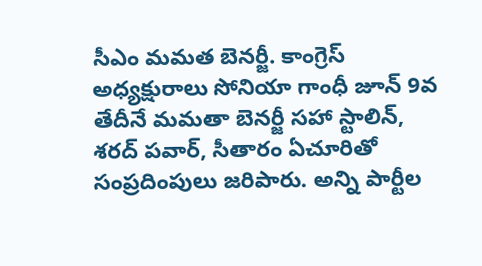సీఎం మమత బెనర్జీ. కాంగ్రెస్ అధ్యక్షురాలు సోనియా గాంధీ జూన్ 9వ తేదీనే మమతా బెనర్జీ సహా స్టాలిన్, శరద్ పవార్, సీతారం ఏచూరితో సంప్రదింపులు జరిపారు. అన్ని పార్టీల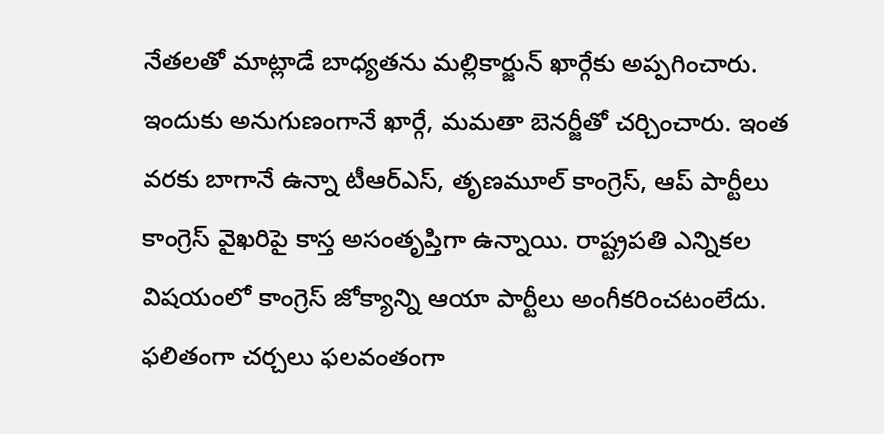నేతలతో మాట్లాడే బాధ్యతను మల్లికార్జున్ ఖార్గేకు అప్పగించారు. ఇందుకు అనుగుణంగానే ఖార్గే, మమతా బెనర్జీతో చర్చించారు. ఇంత వరకు బాగానే ఉన్నా టీఆర్‌ఎస్, తృణమూల్ కాంగ్రెస్, ఆప్‌ పార్టీలు కాంగ్రెస్‌ వైఖరిపై కాస్త అసంతృప్తిగా ఉన్నాయి. రాష్ట్రపతి ఎన్నికల విషయంలో కాంగ్రెస్‌ జోక్యాన్ని ఆయా పార్టీలు అంగీకరించటంలేదు. ఫలితంగా చర్చలు ఫలవంతంగా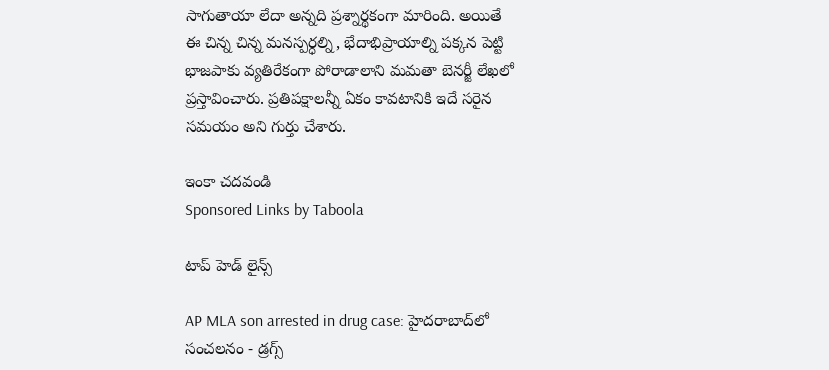సాగుతాయా లేదా అన్నది ప్రశ్నార్థకంగా మారింది. అయితే ఈ చిన్న చిన్న మనస్పర్ధల్ని, భేదాభిప్రాయాల్ని పక్కన పెట్టి భాజపాకు వ్యతిరేకంగా పోరాడాలాని మమతా బెనర్జీ లేఖలో ప్రస్తావించారు. ప్రతిపక్షాలన్నీ ఏకం కావటానికి ఇదే సరైన సమయం అని గుర్తు చేశారు.

ఇంకా చదవండి
Sponsored Links by Taboola

టాప్ హెడ్ లైన్స్

AP MLA son arrested in drug case: హైదరాబాద్‌లో సంచలనం - డ్రగ్స్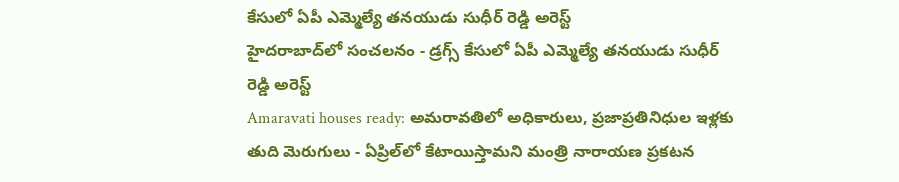కేసులో ఏపీ ఎమ్మెల్యే తనయుడు సుధీర్ రెడ్డి అరెస్ట్
హైదరాబాద్‌లో సంచలనం - డ్రగ్స్ కేసులో ఏపీ ఎమ్మెల్యే తనయుడు సుధీర్ రెడ్డి అరెస్ట్
Amaravati houses ready: అమరావతిలో అధికారులు, ప్రజాప్రతినిధుల ఇళ్లకు తుది మెరుగులు - ఏప్రిల్‌లో కేటాయిస్తామని మంత్రి నారాయణ ప్రకటన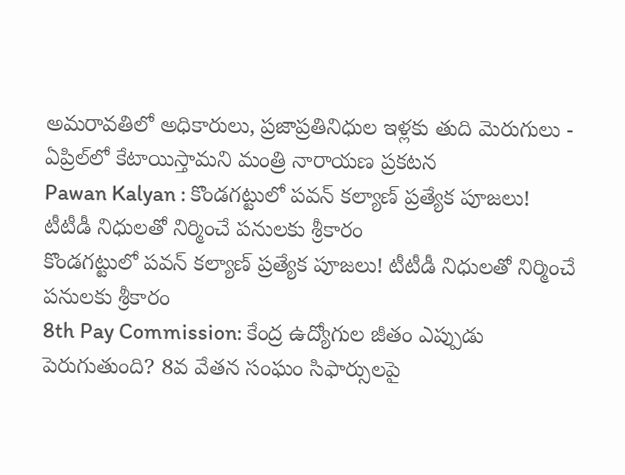అమరావతిలో అధికారులు, ప్రజాప్రతినిధుల ఇళ్లకు తుది మెరుగులు - ఏప్రిల్‌లో కేటాయిస్తామని మంత్రి నారాయణ ప్రకటన
Pawan Kalyan : కొండగట్టులో పవన్ కల్యాణ్ ప్రత్యేక పూజలు! టీటీడీ నిధులతో నిర్మించే పనులకు శ్రీకారం
కొండగట్టులో పవన్ కల్యాణ్ ప్రత్యేక పూజలు! టీటీడీ నిధులతో నిర్మించే పనులకు శ్రీకారం
8th Pay Commission: కేంద్ర ఉద్యోగుల జీతం ఎప్పుడు పెరుగుతుంది? 8వ వేతన సంఘం సిఫార్సులపై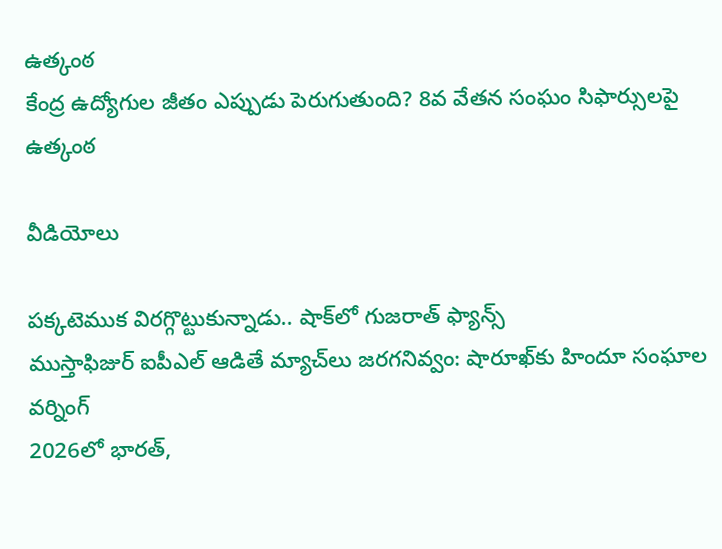ఉత్కంఠ
కేంద్ర ఉద్యోగుల జీతం ఎప్పుడు పెరుగుతుంది? 8వ వేతన సంఘం సిఫార్సులపై ఉత్కంఠ

వీడియోలు

పక్కటెముక విరగ్గొట్టుకున్నాడు.. షాక్‌లో గుజరాత్ ఫ్యాన్స్
ముస్తాఫిజుర్‌ ఐపీఎల్ ఆడితే మ్యాచ్‌లు జరగనివ్వం: షారూఖ్‌కు హిందూ సంఘాల వర్నింగ్
2026లో భారత్,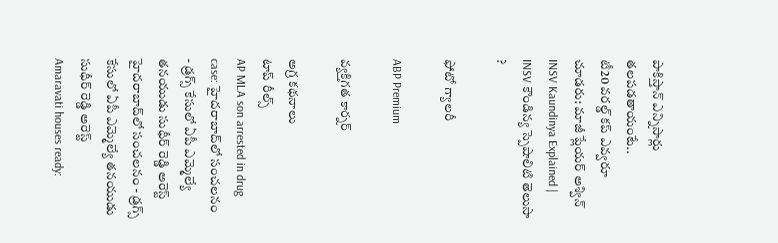పాకిస్తాన్ ఎన్నిసార్లు తలపడతాయంటే..
టీ20 వరల్డ్ కప్ ఎవ్వరూ చూడరు: మాజీ ప్లేయర్ అశ్విన్
INSV Kaundinya Explained | INSV కౌండిన్య స్పెషాలిటి తెలుసా ?

ఫోటో గ్యాలరీ

ABP Premium

వ్యక్తిగత కార్నర్

అగ్ర కథనాలు
టాప్ రీల్స్
AP MLA son arrested in drug case: హైదరాబాద్‌లో సంచలనం - డ్రగ్స్ కేసులో ఏపీ ఎమ్మెల్యే తనయుడు సుధీర్ రెడ్డి అరెస్ట్
హైదరాబాద్‌లో సంచలనం - డ్రగ్స్ కేసులో ఏపీ ఎమ్మెల్యే తనయుడు సుధీర్ రెడ్డి అరెస్ట్
Amaravati houses ready: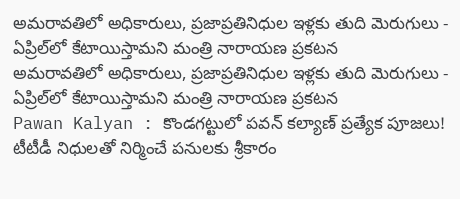అమరావతిలో అధికారులు, ప్రజాప్రతినిధుల ఇళ్లకు తుది మెరుగులు - ఏప్రిల్‌లో కేటాయిస్తామని మంత్రి నారాయణ ప్రకటన
అమరావతిలో అధికారులు, ప్రజాప్రతినిధుల ఇళ్లకు తుది మెరుగులు - ఏప్రిల్‌లో కేటాయిస్తామని మంత్రి నారాయణ ప్రకటన
Pawan Kalyan : కొండగట్టులో పవన్ కల్యాణ్ ప్రత్యేక పూజలు! టీటీడీ నిధులతో నిర్మించే పనులకు శ్రీకారం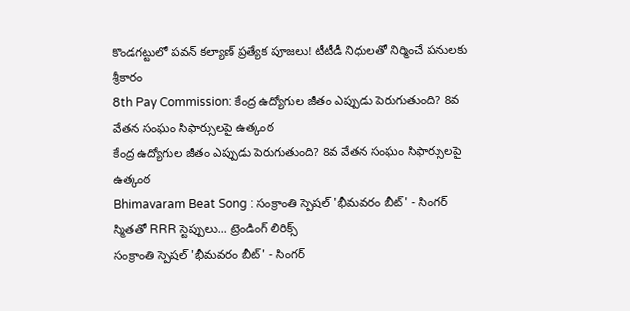కొండగట్టులో పవన్ కల్యాణ్ ప్రత్యేక పూజలు! టీటీడీ నిధులతో నిర్మించే పనులకు శ్రీకారం
8th Pay Commission: కేంద్ర ఉద్యోగుల జీతం ఎప్పుడు పెరుగుతుంది? 8వ వేతన సంఘం సిఫార్సులపై ఉత్కంఠ
కేంద్ర ఉద్యోగుల జీతం ఎప్పుడు పెరుగుతుంది? 8వ వేతన సంఘం సిఫార్సులపై ఉత్కంఠ
Bhimavaram Beat Song : సంక్రాంతి స్పెషల్ 'భీమవరం బీట్' - సింగర్ స్మితతో RRR స్టెప్పులు... ట్రెండింగ్ లిరిక్స్
సంక్రాంతి స్పెషల్ 'భీమవరం బీట్' - సింగర్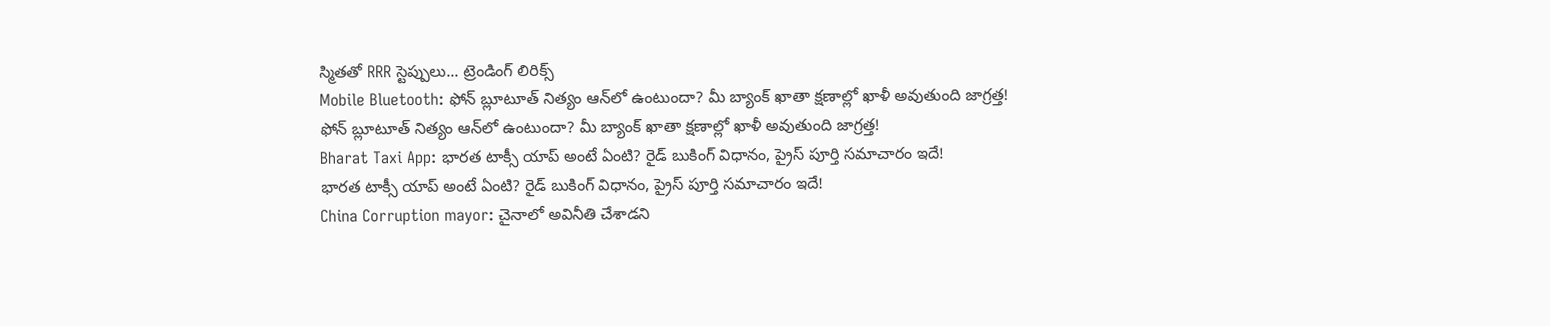స్మితతో RRR స్టెప్పులు... ట్రెండింగ్ లిరిక్స్
Mobile Bluetooth: ఫోన్ బ్లూటూత్ నిత్యం ఆన్‌లో ఉంటుందా? మీ బ్యాంక్ ఖాతా క్షణాల్లో ఖాళీ అవుతుంది జాగ్రత్త!
ఫోన్ బ్లూటూత్ నిత్యం ఆన్‌లో ఉంటుందా? మీ బ్యాంక్ ఖాతా క్షణాల్లో ఖాళీ అవుతుంది జాగ్రత్త!
Bharat Taxi App: భారత టాక్సీ యాప్ అంటే ఏంటి? రైడ్ బుకింగ్ విధానం, ప్రైస్‌ పూర్తి సమాచారం ఇదే!
భారత టాక్సీ యాప్ అంటే ఏంటి? రైడ్ బుకింగ్ విధానం, ప్రైస్‌ పూర్తి సమాచారం ఇదే!
China Corruption mayor: చైనాలో అవినీతి చేశాడని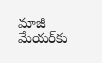మాజీ మేయర్‌కు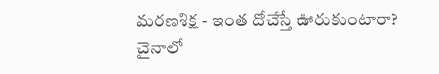మరణశిక్ష - ఇంత దోచేస్తే ఊరుకుంటారా?
చైనాలో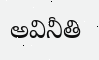అవినీతి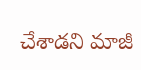చేశాడని మాజీ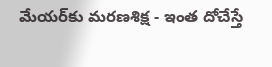మేయర్‌కు మరణశిక్ష - ఇంత దోచేస్తే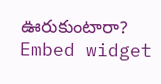ఊరుకుంటారా?
Embed widget